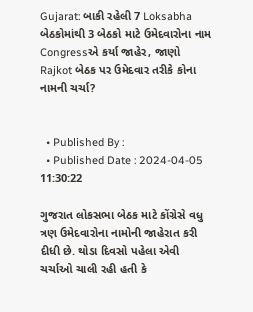Gujarat: બાકી રહેલી 7 Loksabha બેઠકોમાંથી 3 બેઠકો માટે ઉમેદવારોના નામ Congressએ કર્યા જાહેર, જાણો Rajkot બેઠક પર ઉમેદવાર તરીકે કોના નામની ચર્ચા?


  • Published By :
  • Published Date : 2024-04-05 11:30:22

ગુજરાત લોકસભા બેઠક માટે કોંગ્રેસે વધુ ત્રણ ઉમેદવારોના નામોની જાહેરાત કરી દીધી છે. થોડા દિવસો પહેલા એવી ચર્ચાઓ ચાલી રહી હતી કે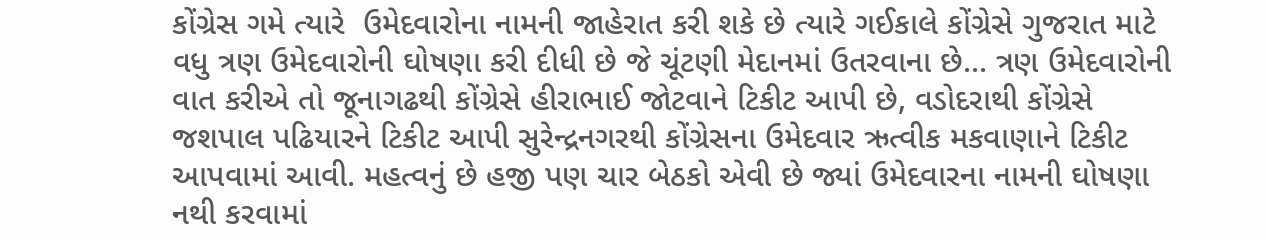કોંગ્રેસ ગમે ત્યારે  ઉમેદવારોના નામની જાહેરાત કરી શકે છે ત્યારે ગઈકાલે કોંગ્રેસે ગુજરાત માટે વધુ ત્રણ ઉમેદવારોની ઘોષણા કરી દીધી છે જે ચૂંટણી મેદાનમાં ઉતરવાના છે... ત્રણ ઉમેદવારોની વાત કરીએ તો જૂનાગઢથી કોંગ્રેસે હીરાભાઈ જોટવાને ટિકીટ આપી છે, વડોદરાથી કોંગ્રેસે જશપાલ પઢિયારને ટિકીટ આપી સુરેન્દ્રનગરથી કોંગ્રેસના ઉમેદવાર ઋત્વીક મકવાણાને ટિકીટ આપવામાં આવી. મહત્વનું છે હજી પણ ચાર બેઠકો એવી છે જ્યાં ઉમેદવારના નામની ઘોષણા નથી કરવામાં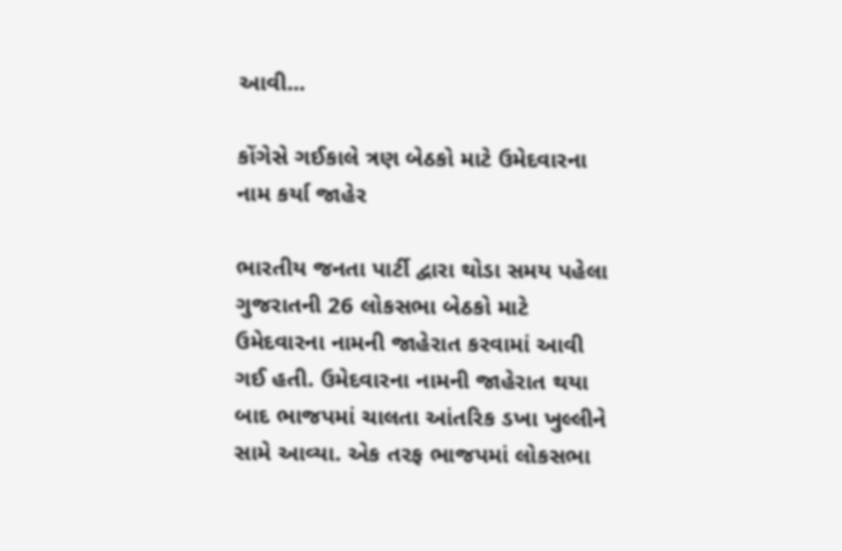આવી...

કોંગેસે ગઈકાલે ત્રણ બેઠકો માટે ઉમેદવારના નામ કર્યા જાહેર

ભારતીય જનતા પાર્ટી દ્વારા થોડા સમય પહેલા ગુજરાતની 26 લોકસભા બેઠકો માટે ઉમેદવારના નામની જાહેરાત કરવામાં આવી ગઈ હતી. ઉમેદવારના નામની જાહેરાત થયા બાદ ભાજપમાં ચાલતા આંતરિક ડખા ખુલ્લીને સામે આવ્યા. એક તરફ ભાજપમાં લોકસભા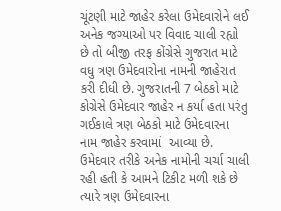ચૂંટણી માટે જાહેર કરેલા ઉમેદવારોને લઈ અનેક જગ્યાઓ પર વિવાદ ચાલી રહ્યો છે તો બીજી તરફ કોંગ્રેસે ગુજરાત માટે વધુ ત્રણ ઉમેદવારોના નામની જાહેરાત કરી દીધી છે. ગુજરાતની 7 બેઠકો માટે કોગ્રેસે ઉમેદવાર જાહેર ન કર્યા હતા પરંતુ ગઈકાલે ત્રણ બેઠકો માટે ઉમેદવારના નામ જાહેર કરવામાં  આવ્યા છે. ઉમેદવાર તરીકે અનેક નામોની ચર્ચા ચાલી રહી હતી કે આમને ટિકીટ મળી શકે છે ત્યારે ત્રણ ઉમેદવારના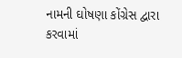નામની ઘોષણા કોંગ્રેસ દ્વારા કરવામાં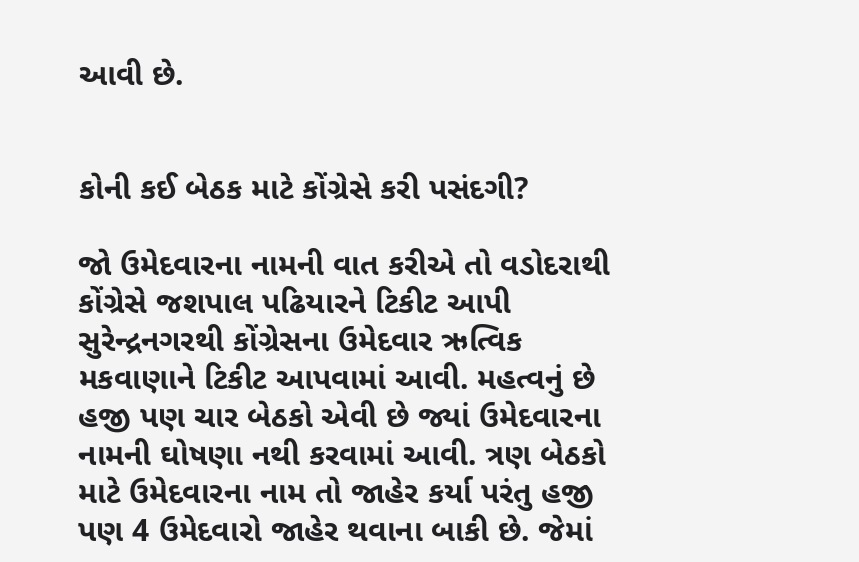આવી છે.


કોની કઈ બેઠક માટે કોંગ્રેસે કરી પસંદગી?

જો ઉમેદવારના નામની વાત કરીએ તો વડોદરાથી કોંગ્રેસે જશપાલ પઢિયારને ટિકીટ આપી સુરેન્દ્રનગરથી કોંગ્રેસના ઉમેદવાર ઋત્વિક મકવાણાને ટિકીટ આપવામાં આવી. મહત્વનું છે હજી પણ ચાર બેઠકો એવી છે જ્યાં ઉમેદવારના નામની ઘોષણા નથી કરવામાં આવી. ત્રણ બેઠકો માટે ઉમેદવારના નામ તો જાહેર કર્યા પરંતુ હજી પણ 4 ઉમેદવારો જાહેર થવાના બાકી છે. જેમાં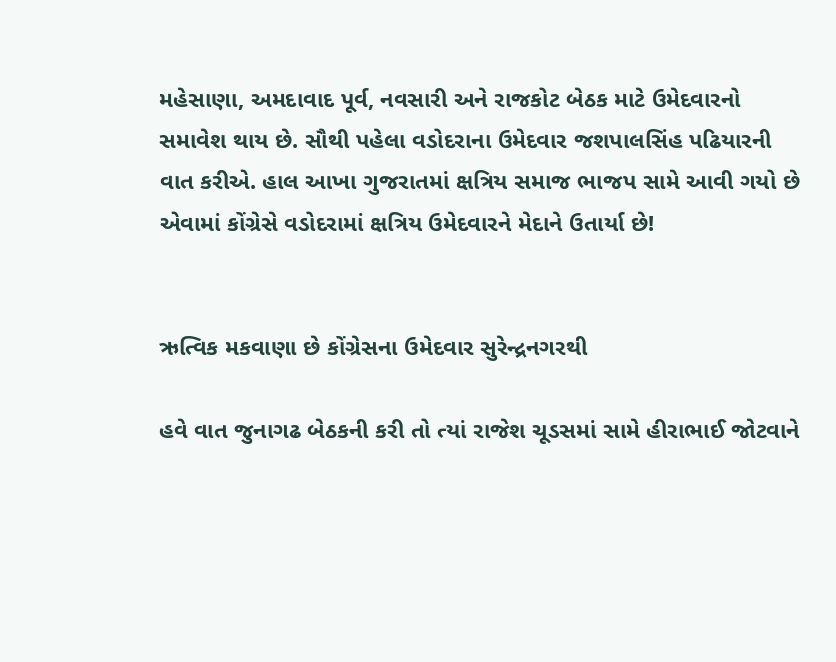મહેસાણા, અમદાવાદ પૂર્વ, નવસારી અને રાજકોટ બેઠક માટે ઉમેદવારનો સમાવેશ થાય છે. સૌથી પહેલા વડોદરાના ઉમેદવાર જશપાલસિંહ પઢિયારની વાત કરીએ. હાલ આખા ગુજરાતમાં ક્ષત્રિય સમાજ ભાજપ સામે આવી ગયો છે એવામાં કોંગ્રેસે વડોદરામાં ક્ષત્રિય ઉમેદવારને મેદાને ઉતાર્યા છે!


ઋત્વિક મકવાણા છે કોંગ્રેસના ઉમેદવાર સુરેન્દ્રનગરથી

હવે વાત જુનાગઢ બેઠકની કરી તો ત્યાં રાજેશ ચૂડસમાં સામે હીરાભાઈ જોટવાને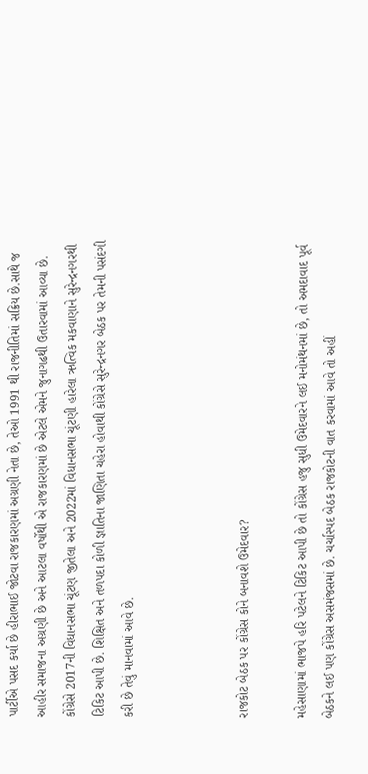પાર્ટીએ પસદ કર્યા છે હીરાભાઈ જોટવા રાજકારણમાં અગ્રણી નેતા છે, તેઓ 1991 થી રાજનીતિમાં સક્રિય છે.સાથે જ આહીર સમાજના અગ્રણી છે અને આટલા વર્ષોથી એ રાજકારણમાં છે એટલે એમને જુનાગઢથી ઉતારવામાં આવ્યા છે. કોંગ્રેસે 2017ની વિધાનસભા ચૂંટણ જીતેલા અને 2022માં વિધાનસભા ચૂંટણી હારેલા ઋત્વિક મકવાણાને સુરેન્દ્રનગરથી ટિકિટ આપી છે. શિક્ષિત અને તળપદા કોળી જ્ઞાતિના જાણિતા ચહેરા હોવાથી કોંગ્રેસે સુરેન્દ્રનગર બેઠક પર તેમની પસંદગી કરી છે તેવું માનવામાં આવે છે.



રાજકોટ બેઠક પર કોંગ્રેસ કોને બનાવશે ઉમેદવાર?

મહેસાણામાં ભાજપે હરિ પટેલને ટિકિટ આપી છે તો કોંગ્રેસ હજુ સુધી ઉમેદવારને લઈ મનોમંથનમાં છે, તો અમદાવાદ પૂર્વ બેઠકને લઈ પણ કોંગ્રેસ અસમંજસમાં છે. ચર્ચાસ્પદ બેઠક રાજકોટની વાત કરવામાં આવે તો અહીં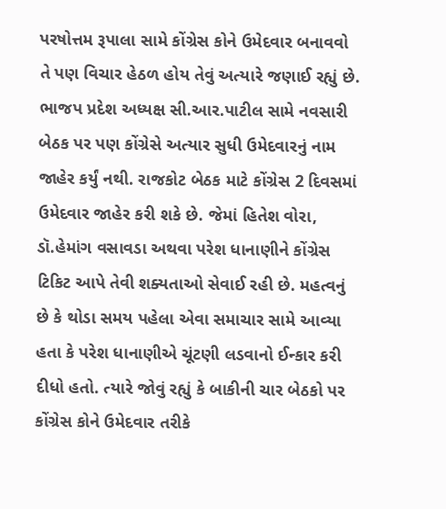પરષોત્તમ રૂપાલા સામે કોંગ્રેસ કોને ઉમેદવાર બનાવવો તે પણ વિચાર હેઠળ હોય તેવું અત્યારે જણાઈ રહ્યું છે. ભાજપ પ્રદેશ અધ્યક્ષ સી.આર.પાટીલ સામે નવસારી બેઠક પર પણ કોંગ્રેસે અત્યાર સુધી ઉમેદવારનું નામ જાહેર કર્યું નથી. રાજકોટ બેઠક માટે કોંગ્રેસ 2 દિવસમાં ઉમેદવાર જાહેર કરી શકે છે. જેમાં હિતેશ વોરા, ડૉ.હેમાંગ વસાવડા અથવા પરેશ ધાનાણીને કોંગ્રેસ ટિકિટ આપે તેવી શક્યતાઓ સેવાઈ રહી છે. મહત્વનું છે કે થોડા સમય પહેલા એવા સમાચાર સામે આવ્યા હતા કે પરેશ ધાનાણીએ ચૂંટણી લડવાનો ઈન્કાર કરી દીધો હતો. ત્યારે જોવું રહ્યું કે બાકીની ચાર બેઠકો પર કોંગ્રેસ કોને ઉમેદવાર તરીકે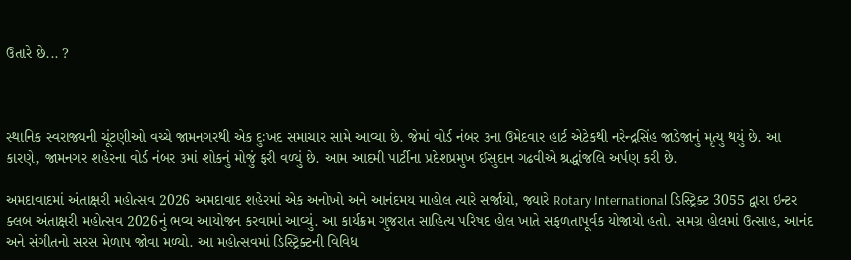ઉતારે છે... ?



સ્થાનિક સ્વરાજ્યની ચૂંટણીઓ વચ્ચે જામનગરથી એક દુઃખદ સમાચાર સામે આવ્યા છે. જેમાં વોર્ડ નંબર ૩ના ઉમેદવાર હાર્ટ એટેકથી નરેન્દ્રસિંહ જાડેજાનું મૃત્યુ થયું છે. આ કારણે, જામનગર શહેરના વોર્ડ નંબર ૩માં શોકનું મોજું ફરી વળ્યું છે. આમ આદમી પાર્ટીના પ્રદેશપ્રમુખ ઈસુદાન ગઢવીએ શ્રદ્ધાંજલિ અર્પણ કરી છે.

અમદાવાદમાં અંતાક્ષરી મહોત્સવ 2026 અમદાવાદ શહેરમાં એક અનોખો અને આનંદમય માહોલ ત્યારે સર્જાયો, જ્યારે Rotary International ડિસ્ટ્રિક્ટ 3055 દ્વારા ઇન્ટર ક્લબ અંતાક્ષરી મહોત્સવ 2026નું ભવ્ય આયોજન કરવામાં આવ્યું. આ કાર્યક્રમ ગુજરાત સાહિત્ય પરિષદ હોલ ખાતે સફળતાપૂર્વક યોજાયો હતો. સમગ્ર હોલમાં ઉત્સાહ, આનંદ અને સંગીતનો સરસ મેળાપ જોવા મળ્યો. આ મહોત્સવમાં ડિસ્ટ્રિક્ટની વિવિધ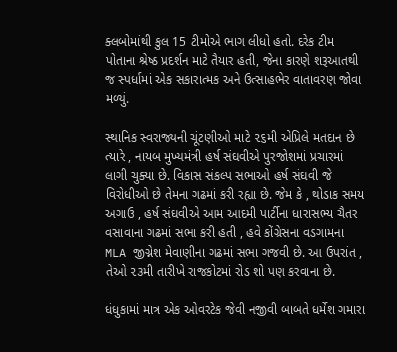ક્લબોમાંથી કુલ 15 ટીમોએ ભાગ લીધો હતો. દરેક ટીમ પોતાના શ્રેષ્ઠ પ્રદર્શન માટે તૈયાર હતી, જેના કારણે શરૂઆતથી જ સ્પર્ધામાં એક સકારાત્મક અને ઉત્સાહભેર વાતાવરણ જોવા મળ્યું.

સ્થાનિક સ્વરાજ્યની ચૂંટણીઓ માટે ૨૬મી એપ્રિલે મતદાન છે ત્યારે , નાયબ મુખ્યમંત્રી હર્ષ સંઘવીએ પુરજોશમાં પ્રચારમાં લાગી ચુક્યા છે. વિકાસ સંકલ્પ સભાઓ હર્ષ સંઘવી જે વિરોધીઓ છે તેમના ગઢમાં કરી રહ્યા છે. જેમ કે , થોડાક સમય અગાઉ , હર્ષ સંઘવીએ આમ આદમી પાર્ટીના ધારાસભ્ય ચૈતર વસાવાના ગઢમાં સભા કરી હતી , હવે કોંગ્રેસના વડગામના MLA જીગ્નેશ મેવાણીના ગઢમાં સભા ગજવી છે. આ ઉપરાંત , તેઓ ૨૩મી તારીખે રાજકોટમાં રોડ શો પણ કરવાના છે.

ધંધુકામાં માત્ર એક ઓવરટેક જેવી નજીવી બાબતે ધર્મેશ ગમારા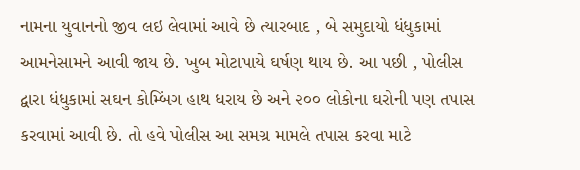નામના યુવાનનો જીવ લઇ લેવામાં આવે છે ત્યારબાદ , બે સમુદાયો ધંધુકામાં આમનેસામને આવી જાય છે. ખુબ મોટાપાયે ઘર્ષણ થાય છે. આ પછી , પોલીસ દ્વારા ધંધુકામાં સઘન કોમ્બિંગ હાથ ધરાય છે અને ૨૦૦ લોકોના ઘરોની પણ તપાસ કરવામાં આવી છે. તો હવે પોલીસ આ સમગ્ર મામલે તપાસ કરવા માટે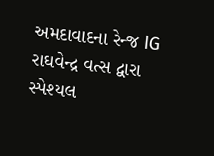અમદાવાદના રેન્જ IG રાઘવેન્દ્ર વત્સ દ્વારા સ્પેશ્યલ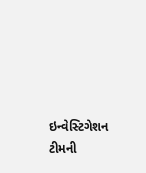ઇન્વેસ્ટિગેશન ટીમની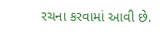રચના કરવામાં આવી છે.